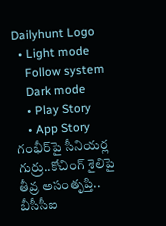Dailyhunt Logo
  • Light mode
    Follow system
    Dark mode
    • Play Story
    • App Story
గంభీర్‌పై సీనియర్ల గుర్రు..కోచింగ్‌ శైలిపై తీవ్ర అసంతృప్తి.. బీసీసీఐ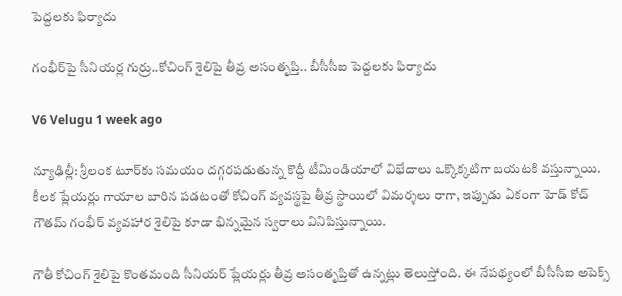పెద్దలకు ఫిర్యాదు

గంభీర్‌పై సీనియర్ల గుర్రు..కోచింగ్‌ శైలిపై తీవ్ర అసంతృప్తి.. బీసీసీఐ పెద్దలకు ఫిర్యాదు

V6 Velugu 1 week ago

న్యూఢిల్లీ: శ్రీలంక టూర్‌కు సమయం దగ్గరపడుతున్న కొద్దీ టీమిండియాలో విభేదాలు ఒక్కొక్కటిగా బయటకి వస్తున్నాయి. కీలక ప్లేయర్లు గాయాల బారిన పడటంతో కోచింగ్‌ వ్యవస్థపై తీవ్ర స్థాయిలో విమర్శలు రాగా, ఇప్పుడు ఏకంగా హెడ్‌ కోచ్‌ గౌతమ్‌ గంభీర్‌ వ్యవహార శైలిపై కూడా భిన్నమైన స్వరాలు వినిపిస్తున్నాయి.

గౌతీ కోచింగ్‌ శైలిపై కొంతమంది సీనియర్‌ ప్లేయర్లు తీవ్ర అసంతృప్తితో ఉన్నట్లు తెలుస్తోంది. ఈ నేపథ్యంలో బీసీసీఐ అపెక్స్‌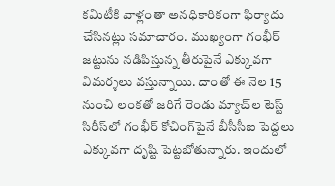కమిటీకి వాళ్లంతా అనధికారికంగా ఫిర్యాదు చేసినట్లు సమాచారం. ముఖ్యంగా గంభీర్‌ జట్టును నడిపిస్తున్న తీరుపైనే ఎక్కువగా విమర్శలు వస్తున్నాయి. దాంతో ఈ నెల 15 నుంచి లంకతో జరిగే రెండు మ్యాచ్‌ల టెస్ట్‌ సిరీస్‌లో గంభీర్‌ కోచింగ్‌పైనే బీసీసీఐ పెద్దలు ఎక్కువగా దృష్టి పెట్టబోతున్నారు. ఇందులో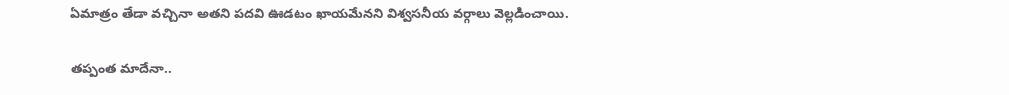ఏమాత్రం తేడా వచ్చినా అతని పదవి ఊడటం ఖాయమేనని విశ్వసనీయ వర్గాలు వెల్లడించాయి.

తప్పంత మాదేనా..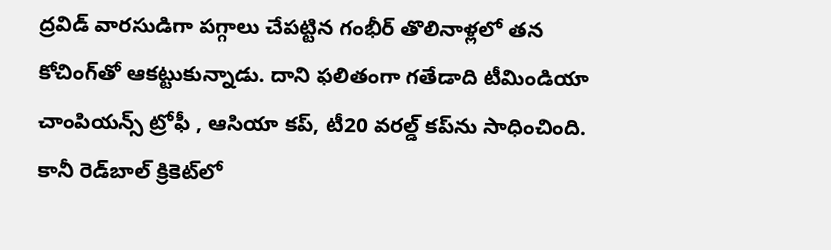ద్రవిడ్‌ వారసుడిగా పగ్గాలు చేపట్టిన గంభీర్‌ తొలినాళ్లలో తన కోచింగ్‌తో ఆకట్టుకున్నాడు. దాని ఫలితంగా గతేడాది టీమిండియా చాంపియన్స్‌ ట్రోఫీ , ఆసియా కప్‌, టీ20 వరల్డ్‌ కప్‌ను సాధించింది. కానీ రెడ్‌బాల్‌ క్రికెట్‌లో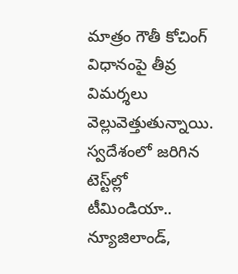మాత్రం గౌతీ కోచింగ్‌ విధానంపై తీవ్ర విమర్శలు వెల్లువెత్తుతున్నాయి. స్వదేశంలో జరిగిన టెస్ట్‌ల్లో టీమిండియా.. న్యూజిలాండ్‌,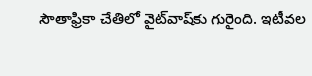సౌతాఫ్రికా చేతిలో వైట్‌వాష్‌కు గురైంది. ఇటీవల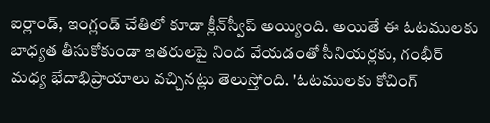ఐర్లాండ్‌, ఇంగ్లండ్ చేతిలో కూడా క్లీన్‌స్వీప్‌ అయ్యింది. అయితే ఈ ఓటములకు బాధ్యత తీసుకోకుండా ఇతరులపై నింద వేయడంతో సీనియర్లకు, గంభీర్‌ మధ్య భేదాభిప్రాయాలు వచ్చినట్లు తెలుస్తోంది. 'ఓటములకు కోచింగ్‌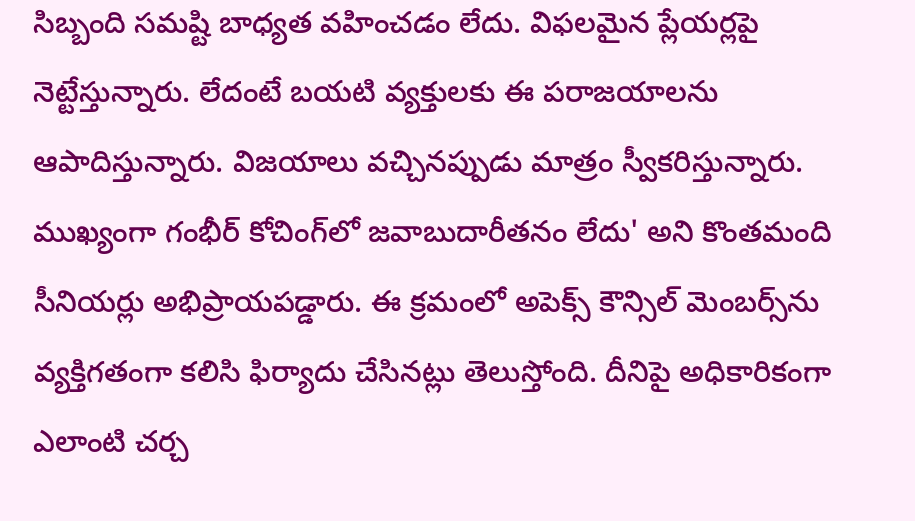సిబ్బంది సమష్టి బాధ్యత వహించడం లేదు. విఫలమైన ప్లేయర్లపై నెట్టేస్తున్నారు. లేదంటే బయటి వ్యక్తులకు ఈ పరాజయాలను ఆపాదిస్తున్నారు. విజయాలు వచ్చినప్పుడు మాత్రం స్వీకరిస్తున్నారు. ముఖ్యంగా గంభీర్‌ కోచింగ్‌లో జవాబుదారీతనం లేదు' అని కొంతమంది సీనియర్లు అభిప్రాయపడ్డారు. ఈ క్రమంలో అపెక్స్‌ కౌన్సిల్‌ మెంబర్స్‌ను వ్యక్తిగతంగా కలిసి ఫిర్యాదు చేసినట్లు తెలుస్తోంది. దీనిపై అధికారికంగా ఎలాంటి చర్చ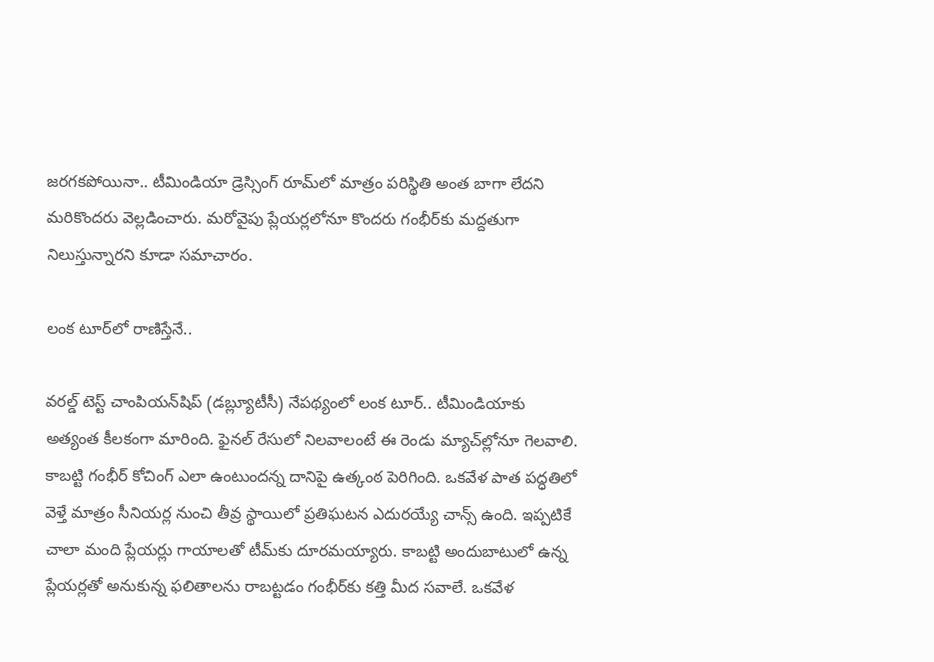జరగకపోయినా.. టీమిండియా డ్రెస్సింగ్‌ రూమ్‌లో మాత్రం పరిస్థితి అంత బాగా లేదని మరికొందరు వెల్లడించారు. మరోవైపు ప్లేయర్లలోనూ కొందరు గంభీర్‌కు మద్దతుగా నిలుస్తున్నారని కూడా సమాచారం.

లంక టూర్‌లో రాణిస్తేనే..

వరల్డ్‌ టెస్ట్‌ చాంపియన్‌షిప్‌ (డబ్ల్యూటీసీ) నేపథ్యంలో లంక టూర్‌.. టీమిండియాకు అత్యంత కీలకంగా మారింది. ఫైనల్‌ రేసులో నిలవాలంటే ఈ రెండు మ్యాచ్‌ల్లోనూ గెలవాలి. కాబట్టి గంభీర్‌ కోచింగ్‌ ఎలా ఉంటుందన్న దానిపై ఉత్కంఠ పెరిగింది. ఒకవేళ పాత పద్ధతిలో వెళ్తే మాత్రం సీనియర్ల నుంచి తీవ్ర స్థాయిలో ప్రతిఘటన ఎదురయ్యే చాన్స్‌ ఉంది. ఇప్పటికే చాలా మంది ప్లేయర్లు గాయాలతో టీమ్‌కు దూరమయ్యారు. కాబట్టి అందుబాటులో ఉన్న ప్లేయర్లతో అనుకున్న ఫలితాలను రాబట్టడం గంభీర్‌కు కత్తి మీద సవాలే. ఒకవేళ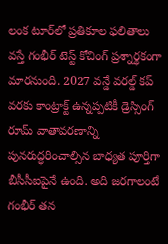లంక టూర్‌లో ప్రతికూల ఫలితాలు వస్తే గంభీర్‌ టెస్ట్‌ కోచింగ్‌ ప్రశ్నార్థకంగా మారనుంది. 2027 వన్డే వరల్డ్‌ కప్‌ వరకు కాంట్రాక్ట్‌ ఉన్నప్పటికీ డ్రెస్సింగ్‌ రూమ్‌ వాతావరణాన్ని పునరుద్ధరించాల్సిన బాధ్యత పూర్తిగా బీసీసీఐపైనే ఉంది. అది జరగాలంటే గంభీర్‌ తన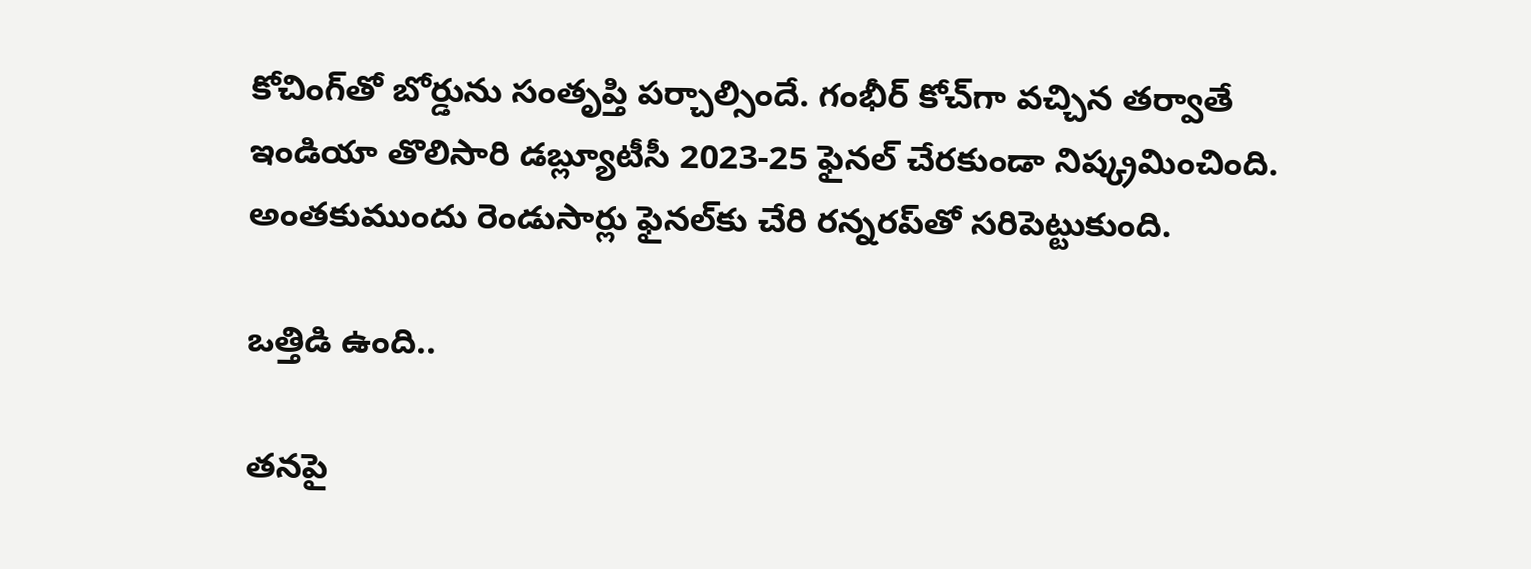కోచింగ్‌తో బోర్డును సంతృప్తి పర్చాల్సిందే. గంభీర్‌ కోచ్‌గా వచ్చిన తర్వాతే ఇండియా తొలిసారి డబ్ల్యూటీసీ 2023-25 ఫైనల్‌ చేరకుండా నిష్క్రమించింది. అంతకుముందు రెండుసార్లు ఫైనల్‌కు చేరి రన్నరప్‌తో సరిపెట్టుకుంది.

ఒత్తిడి ఉంది..

తనపై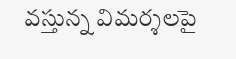వస్తున్న విమర్శలపై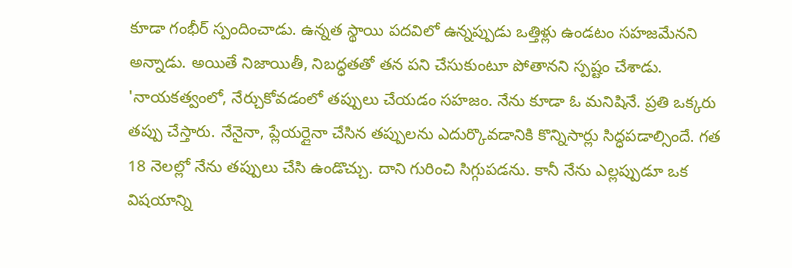కూడా గంభీర్‌ స్పందించాడు. ఉన్నత స్థాయి పదవిలో ఉన్నప్పుడు ఒత్తిళ్లు ఉండటం సహజమేనని అన్నాడు. అయితే నిజాయితీ, నిబద్ధతతో తన పని చేసుకుంటూ పోతానని స్పష్టం చేశాడు. 'నాయకత్వంలో, నేర్చుకోవడంలో తప్పులు చేయడం సహజం. నేను కూడా ఓ మనిషినే. ప్రతి ఒక్కరు తప్పు చేస్తారు. నేనైనా, ప్లేయర్లైనా చేసిన తప్పులను ఎదుర్కొవడానికి కొన్నిసార్లు సిద్ధపడాల్సిందే. గత 18 నెలల్లో నేను తప్పులు చేసి ఉండొచ్చు. దాని గురించి సిగ్గుపడను. కానీ నేను ఎల్లప్పుడూ ఒక విషయాన్ని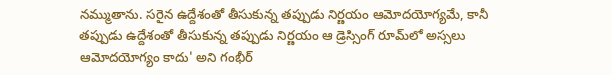నమ్ముతాను. సరైన ఉద్దేశంతో తీసుకున్న తప్పుడు నిర్ణయం ఆమోదయోగ్యమే, కానీ తప్పుడు ఉద్దేశంతో తీసుకున్న తప్పుడు నిర్ణయం ఆ డ్రెస్సింగ్ రూమ్‌లో అస్సలు ఆమోదయోగ్యం కాదు' అని గంభీర్‌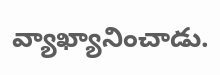వ్యాఖ్యానించాడు.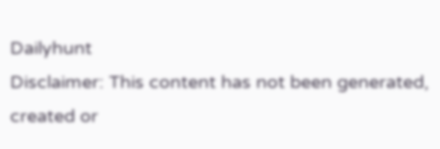Dailyhunt
Disclaimer: This content has not been generated, created or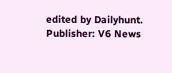edited by Dailyhunt. Publisher: V6 News